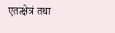एतत्क्षेत्रं तथा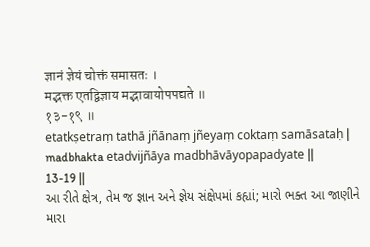ज्ञानं ज्ञेयं चोक्तं समासतः ।
मद्भक्त एतद्विज्ञाय मद्भावायोपपद्यते ॥
१३-१९ ॥
etatkṣetraṃ tathā jñānaṃ jñeyaṃ coktaṃ samāsataḥ |
madbhakta etadvijñāya madbhāvāyopapadyate ||
13-19 ||
આ રીતે ક્ષેત્ર, તેમ જ જ્ઞાન અને જ્ઞેય સંક્ષેપમાં કહ્યાં; મારો ભક્ત આ જાણીને મારા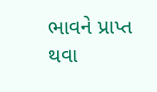ભાવને પ્રાપ્ત થવા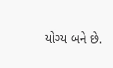યોગ્ય બને છે.